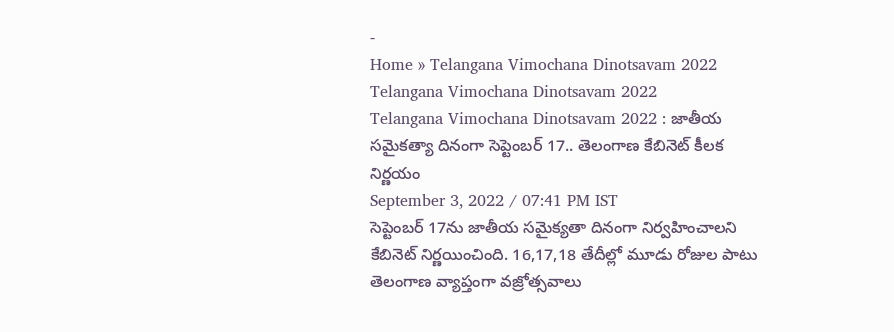-
Home » Telangana Vimochana Dinotsavam 2022
Telangana Vimochana Dinotsavam 2022
Telangana Vimochana Dinotsavam 2022 : జాతీయ సమైకత్యా దినంగా సెప్టెంబర్ 17.. తెలంగాణ కేబినెట్ కీలక నిర్ణయం
September 3, 2022 / 07:41 PM IST
సెప్టెంబర్ 17ను జాతీయ సమైక్యతా దినంగా నిర్వహించాలని కేబినెట్ నిర్ణయించింది. 16,17,18 తేదీల్లో మూడు రోజుల పాటు తెలంగాణ వ్యాప్తంగా వజ్రోత్సవాలు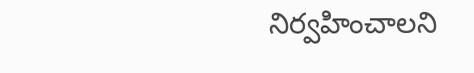నిర్వహించాలని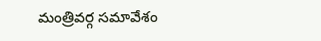మంత్రివర్గ సమావేశం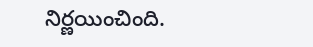నిర్ణయించింది.